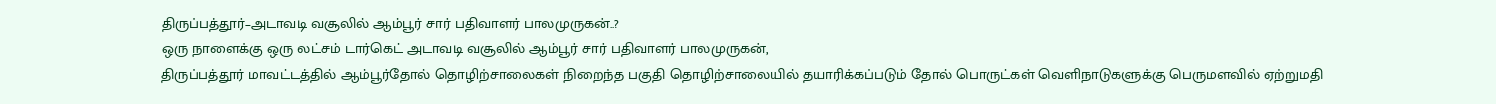திருப்பத்தூர்–அடாவடி வசூலில் ஆம்பூர் சார் பதிவாளர் பாலமுருகன்..?
ஒரு நாளைக்கு ஒரு லட்சம் டார்கெட் அடாவடி வசூலில் ஆம்பூர் சார் பதிவாளர் பாலமுருகன்,
திருப்பத்தூர் மாவட்டத்தில் ஆம்பூர்தோல் தொழிற்சாலைகள் நிறைந்த பகுதி தொழிற்சாலையில் தயாரிக்கப்படும் தோல் பொருட்கள் வெளிநாடுகளுக்கு பெருமளவில் ஏற்றுமதி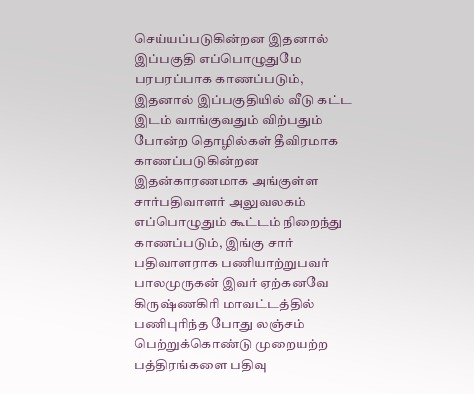செய்யப்படுகின்றன இதனால் இப்பகுதி எப்பொழுதுமே பரபரப்பாக காணப்படும், இதனால் இப்பகுதியில் வீடு கட்ட இடம் வாங்குவதும் விற்பதும் போன்ற தொழில்கள் தீவிரமாக காணப்படுகின்றன இதன்காரணமாக அங்குள்ள சார்பதிவாளர் அலுவலகம் எப்பொழுதும் கூட்டம் நிறைந்து காணப்படும், இங்கு சார் பதிவாளராக பணியாற்றுபவர் பாலமுருகன் இவர் ஏற்கனவே கிருஷ்ணகிரி மாவட்டத்தில் பணிபுரிந்த போது லஞ்சம் பெற்றுக்கொண்டு முறையற்ற பத்திரங்களை பதிவு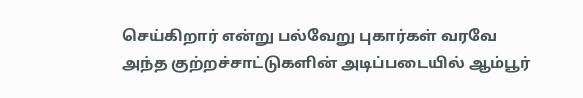செய்கிறார் என்று பல்வேறு புகார்கள் வரவே அந்த குற்றச்சாட்டுகளின் அடிப்படையில் ஆம்பூர்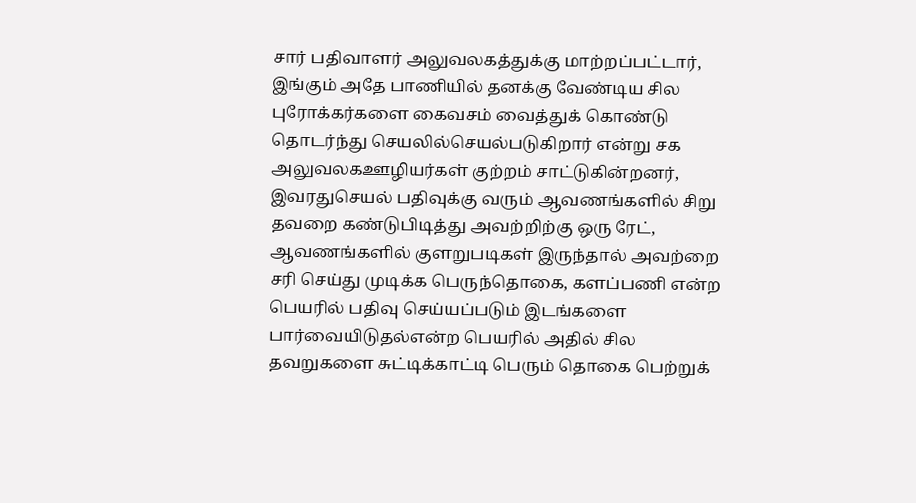சார் பதிவாளர் அலுவலகத்துக்கு மாற்றப்பட்டார், இங்கும் அதே பாணியில் தனக்கு வேண்டிய சில புரோக்கர்களை கைவசம் வைத்துக் கொண்டு தொடர்ந்து செயலில்செயல்படுகிறார் என்று சக அலுவலகஊழியர்கள் குற்றம் சாட்டுகின்றனர், இவரதுசெயல் பதிவுக்கு வரும் ஆவணங்களில் சிறு தவறை கண்டுபிடித்து அவற்றிற்கு ஒரு ரேட், ஆவணங்களில் குளறுபடிகள் இருந்தால் அவற்றை சரி செய்து முடிக்க பெருந்தொகை, களப்பணி என்ற பெயரில் பதிவு செய்யப்படும் இடங்களை பார்வையிடுதல்என்ற பெயரில் அதில் சில தவறுகளை சுட்டிக்காட்டி பெரும் தொகை பெற்றுக்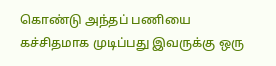கொண்டு அந்தப் பணியை கச்சிதமாக முடிப்பது இவருக்கு ஒரு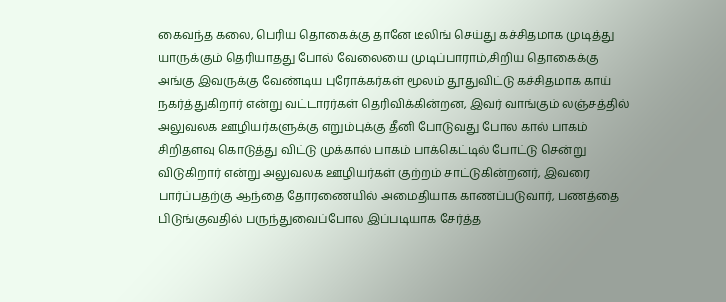கைவந்த கலை, பெரிய தொகைக்கு தானே டீலிங் செய்து கச்சிதமாக முடித்து யாருக்கும் தெரியாதது போல் வேலையை முடிப்பாராம்,சிறிய தொகைக்கு அங்கு இவருக்கு வேண்டிய புரோக்கர்கள் மூலம் தூதுவிட்டு கச்சிதமாக காய் நகர்த்துகிறார் என்று வட்டாரர்கள் தெரிவிக்கின்றன, இவர் வாங்கும் லஞ்சத்தில் அலுவலக ஊழியர்களுக்கு எறும்புக்கு தீனி போடுவது போல கால் பாகம் சிறிதளவு கொடுத்து விட்டு முக்கால் பாகம் பாக்கெட்டில் போட்டு சென்று விடுகிறார் என்று அலுவலக ஊழியர்கள் குற்றம் சாட்டுகின்றனர், இவரை பார்ப்பதற்கு ஆந்தை தோரணையில் அமைதியாக காணப்படுவார், பணத்தை பிடுங்குவதில் பருந்துவைப்போல இப்படியாக சேர்த்த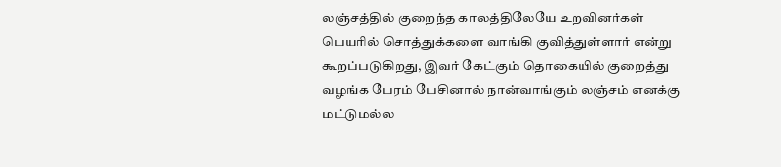லஞ்சத்தில் குறைந்த காலத்திலேயே உறவினர்கள் பெயரில் சொத்துக்களை வாங்கி குவித்துள்ளார் என்று கூறப்படுகிறது, இவர் கேட்கும் தொகையில் குறைத்து வழங்க பேரம் பேசினால் நான்வாங்கும் லஞ்சம் எனக்கு மட்டுமல்ல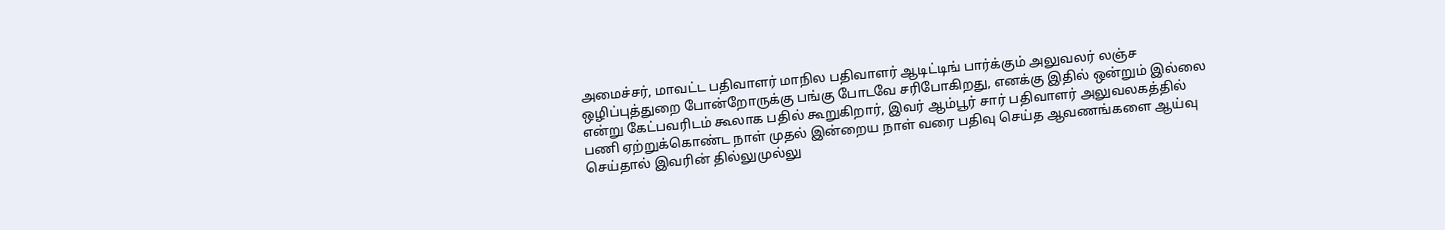அமைச்சர், மாவட்ட பதிவாளர் மாநில பதிவாளர் ஆடிட்டிங் பார்க்கும் அலுவலர் லஞ்ச ஒழிப்புத்துறை போன்றோருக்கு பங்கு போடவே சரிபோகிறது, எனக்கு இதில் ஒன்றும் இல்லை என்று கேட்பவரிடம் கூலாக பதில் கூறுகிறார், இவர் ஆம்பூர் சார் பதிவாளர் அலுவலகத்தில் பணி ஏற்றுக்கொண்ட நாள் முதல் இன்றைய நாள் வரை பதிவு செய்த ஆவணங்களை ஆய்வு செய்தால் இவரின் தில்லுமுல்லு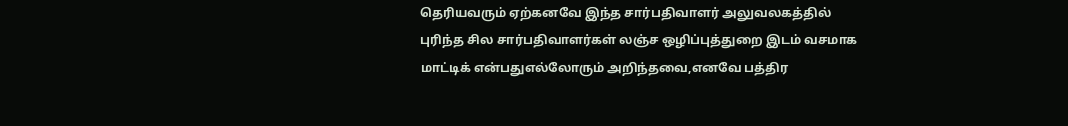தெரியவரும் ஏற்கனவே இந்த சார்பதிவாளர் அலுவலகத்தில் புரிந்த சில சார்பதிவாளர்கள் லஞ்ச ஒழிப்புத்துறை இடம் வசமாக மாட்டிக் என்பதுஎல்லோரும் அறிந்தவை,எனவே பத்திர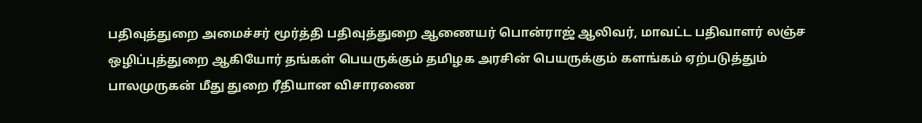பதிவுத்துறை அமைச்சர் மூர்த்தி பதிவுத்துறை ஆணையர் பொன்ராஜ் ஆலிவர், மாவட்ட பதிவாளர் லஞ்ச ஒழிப்புத்துறை ஆகியோர் தங்கள் பெயருக்கும் தமிழக அரசின் பெயருக்கும் களங்கம் ஏற்படுத்தும் பாலமுருகன் மீது துறை ரீதியான விசாரணை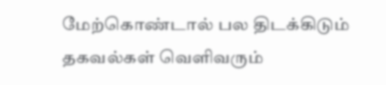மேற்கொண்டால் பல திடக்கிடும் தகவல்கள் வெளிவரும்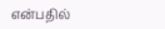என்பதில்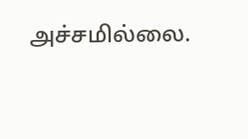அச்சமில்லை.